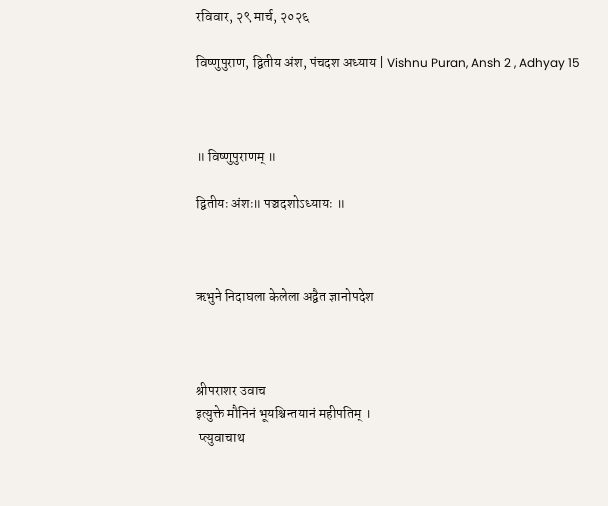रविवार, २९ मार्च, २०२६

विष्णुपुराण, द्वितीय अंश, पंचदश अध्याय | Vishnu Puran, Ansh 2 , Adhyay 15



॥ विष्णुपुराणम् ॥

द्वितीयः अंशः॥ पञ्चदशोऽध्यायः ॥



ऋभुने निदाघला केलेला अद्वैत ज्ञानोपदेश



श्रीपराशर उवाच
इत्युक्ते मौनिनं भूयश्चिन्तयानं महीपतिम् ।
 प्त्युवाचाथ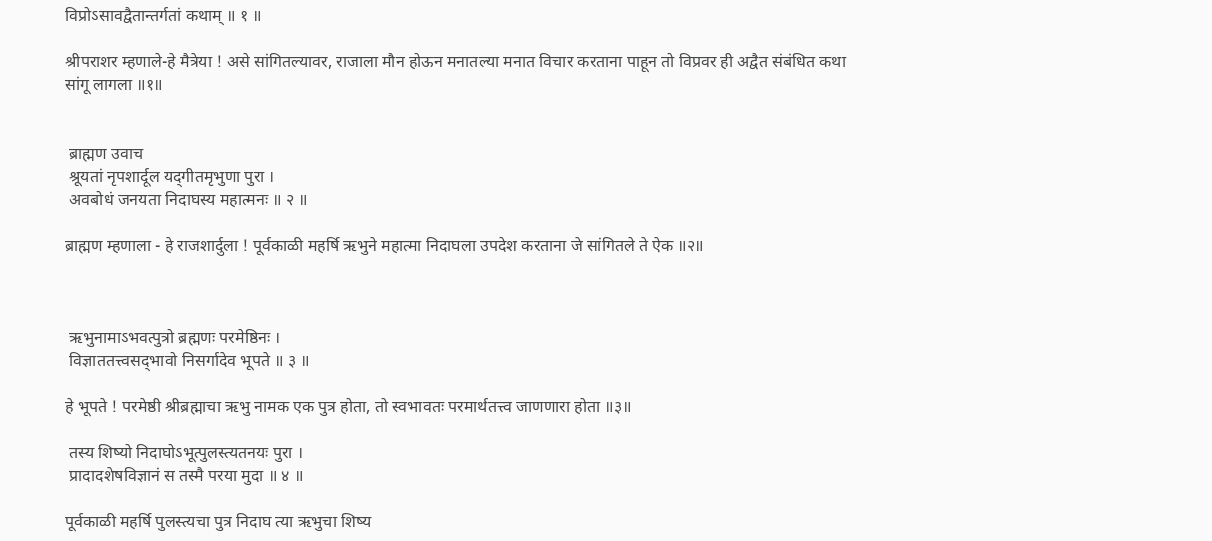विप्रोऽसावद्वैतान्तर्गतां कथाम् ॥ १ ॥

श्रीपराशर म्हणाले-हे मैत्रेया ! असे सांगितल्यावर, राजाला मौन होऊन मनातल्या मनात विचार करताना पाहून तो विप्रवर ही अद्वैत संबंधित कथा सांगू लागला ॥१॥


 ब्राह्मण उवाच
 श्रूयतां नृपशार्दूल यद्‍गीतमृभुणा पुरा ।
 अवबोधं जनयता निदाघस्य महात्मनः ॥ २ ॥

ब्राह्मण म्हणाला - हे राजशार्दुला ! पूर्वकाळी महर्षि ऋभुने महात्मा निदाघला उपदेश करताना जे सांगितले ते ऐक ॥२॥



 ऋभुनामाऽभवत्पुत्रो ब्रह्मणः परमेष्ठिनः ।
 विज्ञाततत्त्वसद्‍भावो निसर्गादेव भूपते ॥ ३ ॥

हे भूपते ! परमेष्ठी श्रीब्रह्माचा ऋभु नामक एक पुत्र होता, तो स्वभावतः परमार्थतत्त्व जाणणारा होता ॥३॥

 तस्य शिष्यो निदाघोऽभूत्पुलस्त्यतनयः पुरा ।
 प्रादादशेषविज्ञानं स तस्मै परया मुदा ॥ ४ ॥

पूर्वकाळी महर्षि पुलस्त्यचा पुत्र निदाघ त्या ऋभुचा शिष्य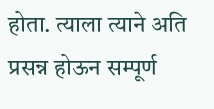होता. त्याला त्याने अति प्रसन्न होऊन सम्पूर्ण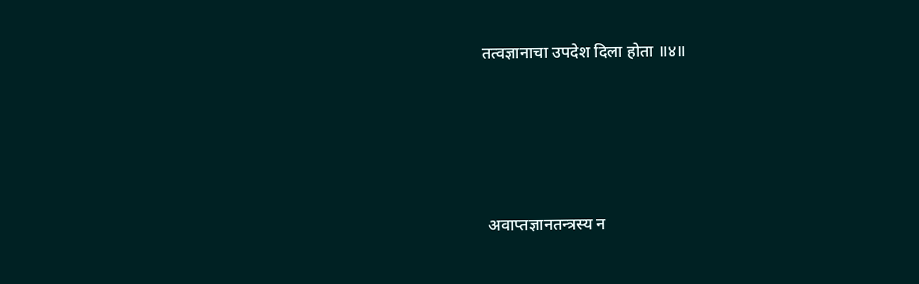तत्वज्ञानाचा उपदेश दिला होता ॥४॥




 अवाप्तज्ञानतन्त्रस्य न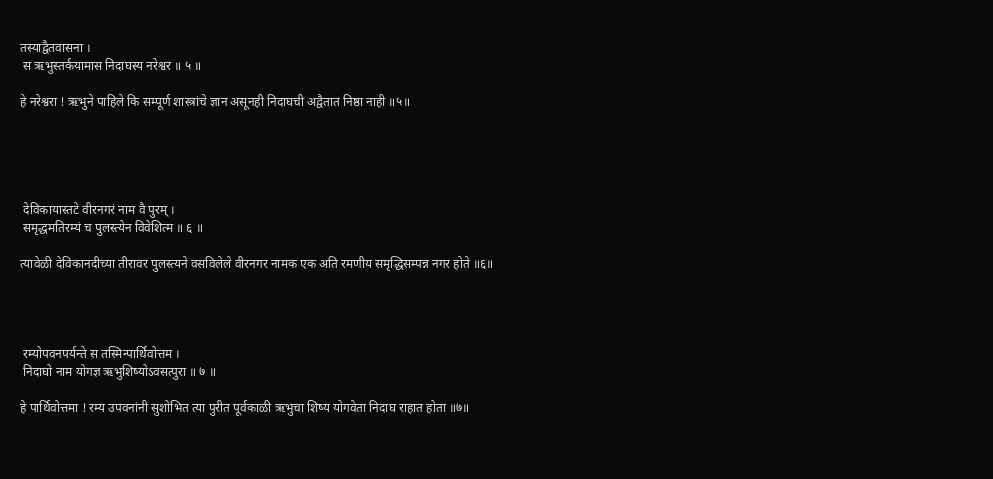तस्याद्वैतवासना ।
 स ऋभुस्तर्कयामास निदाघस्य नरेश्वर ॥ ५ ॥

हे नरेश्वरा ! ऋभुने पाहिले कि सम्पूर्ण शास्त्रांचे ज्ञान असूनही निदाघची अद्वैतात निष्ठा नाही ॥५॥





 देविकायास्तटे वीरनगरं नाम वै पुरम् ।
 समृद्धमतिरम्यं च पुलस्त्येन विवेशित्म ॥ ६ ॥

त्यावेळी देविकानदीच्या तीरावर पुलस्त्यने वसविलेले वीरनगर नामक एक अति रमणीय समृद्धिसम्पन्न नगर होते ॥६॥




 रम्योपवनपर्यन्ते स तस्मिन्पार्थिवोत्तम ।
 निदाघो नाम योगज्ञ ऋभुशिष्योऽवसत्पुरा ॥ ७ ॥

हे पार्थिवोत्तमा ! रम्य उपवनांनी सुशोभित त्या पुरीत पूर्वकाळी ऋभुचा शिष्य योगवेता निदाघ राहात होता ॥७॥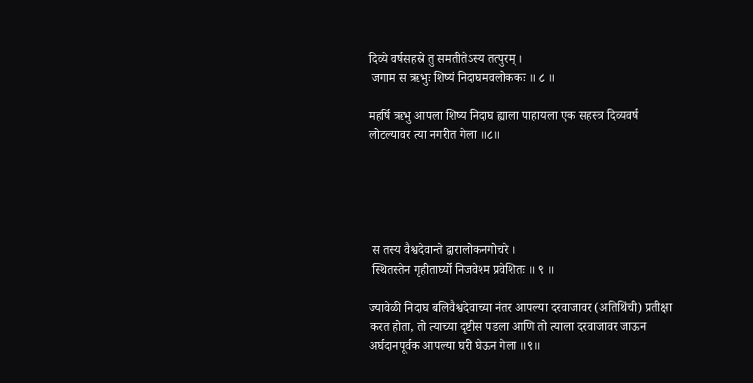दिव्ये वर्षसहस्रे तु समतीतेऽस्य तत्पुरम् ।
 जगाम स ऋभुः शिष्यं निदाघमवलोककः ॥ ८ ॥

महर्षि ऋभु आपला शिष्य निदाघ ह्याला पाहायला एक सहस्त्र दिव्यवर्ष लोटल्यावर त्या नगरीत गेला ॥८॥





 स तस्य वैश्वदेवान्ते द्वारालोकनगोचरे ।
 स्थितस्तेन गृहीतार्घ्यो निजवेश्म प्रवेशितः ॥ ९ ॥

ज्यावेळी निदाघ बलिवैश्वदेवाच्या नंतर आपल्या दरवाजावर (अतिथिंची) प्रतीक्षा करत होता, तो त्याच्या दृष्टीस पडला आणि तो त्याला दरवाजावर जाऊन अर्घदानपूर्वक आपल्या घरी घेऊन गेला ॥९॥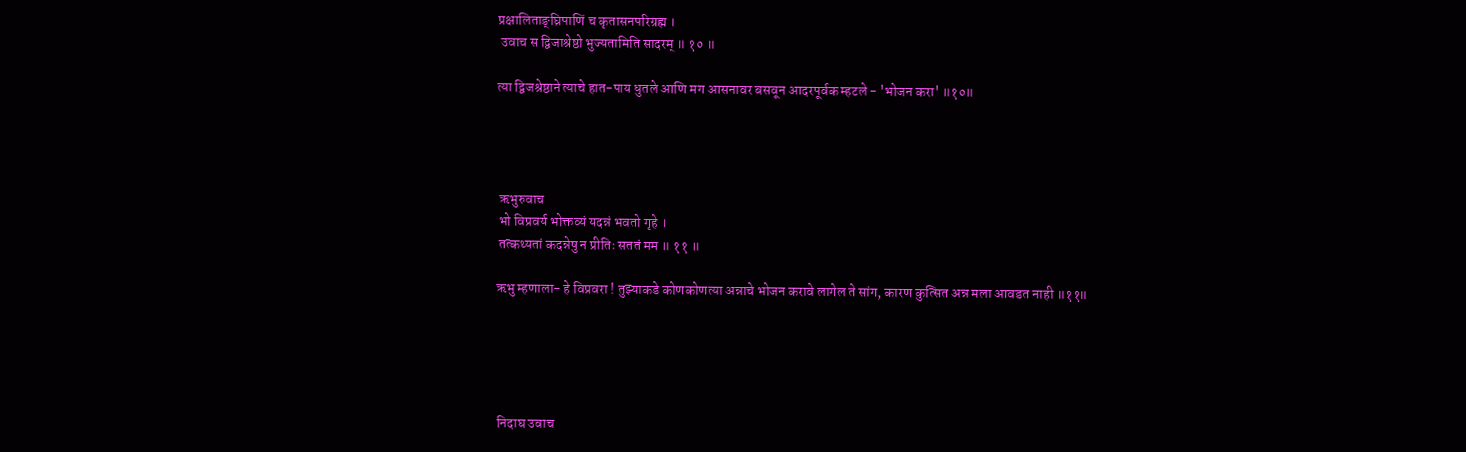प्रक्षालिताङ्‌‍घ्रिपाणिं च कृतासनपरिग्रह्म ।
 उवाच स द्विजाश्रेष्ठो भुज्यतामिति सादरम् ॥ १० ॥

त्या द्विजश्रेष्ठाने त्याचे हात-पाय धुतले आणि मग आसनावर बसवून आदरपूर्वक म्हटले - 'भोजन करा' ॥१०॥




 ऋभुरुवाच
 भो विप्रवर्य भोक्तव्यं यदन्नं भवतो गृहे ।
 तत्कथ्यतां कदन्नेषु न प्रीतिः सततं मम ॥ ११ ॥

ऋभु म्हणाला- हे विप्रवरा ! तुझ्याकडे कोणकोणत्या अन्नाचे भोजन करावे लागेल ते सांग, कारण कुत्सित अन्न मला आवडत नाही ॥११॥





 निदाघ उवाच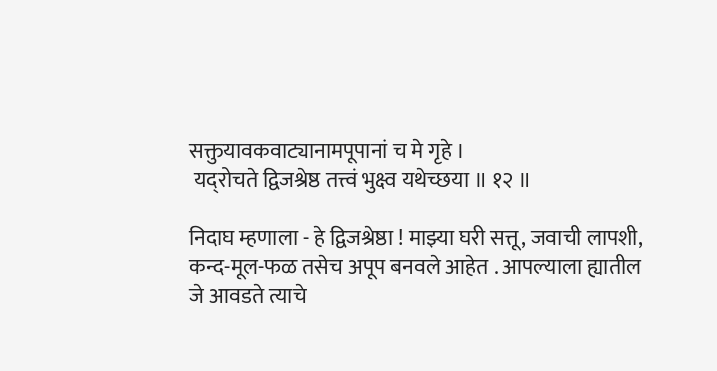सक्तुयावकवाट्यानामपूपानां च मे गृहे ।
 यद्‌रोचते द्विजश्रेष्ठ तत्त्वं भुक्ष्व यथेच्छया ॥ १२ ॥

निदाघ म्हणाला - हे द्विजश्रेष्ठा ! माझ्या घरी सत्तू, जवाची लापशी, कन्द-मूल-फळ तसेच अपूप बनवले आहेत . आपल्याला ह्यातील जे आवडते त्याचे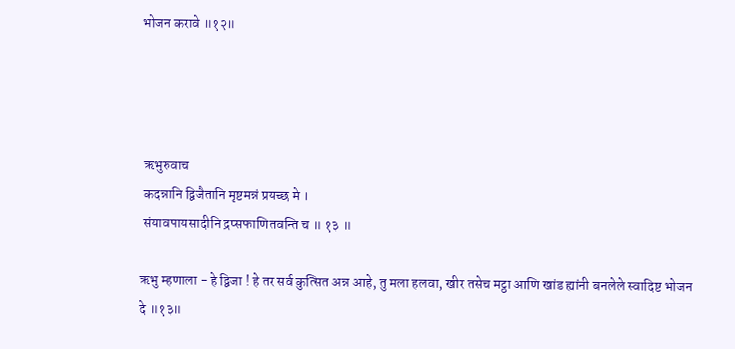भोजन करावे ॥१२॥




 ऋभुरुवाच
 कदन्नानि द्विजैतानि मृष्टमन्नं प्रयच्छ मे ।
 संयावपायसादीनि द्रप्सफाणितवन्ति च ॥ १३ ॥

ऋभु म्हणाला - हे द्विजा ! हे तर सर्व कुत्सित अन्न आहे, तु मला हलवा, खीर तसेच मट्ठा आणि खांड ह्यांनी बनलेले स्वादिष्ट भोजन दे ॥१३॥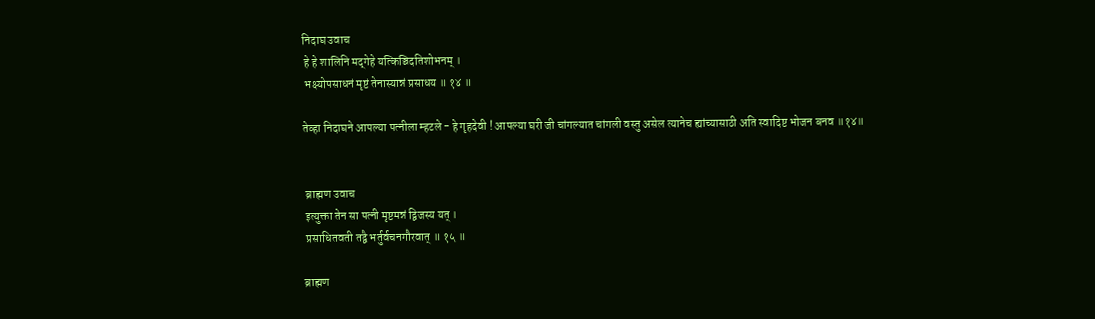निदाघ उवाच
 हे हे शालिनि मद्‍गेहे यत्किञ्चिदतिशोभनम् ।
 भक्ष्योपसाधनं मृष्टं तेनास्यान्नं प्रसाधय ॥ १४ ॥

तेव्हा निदाघने आपल्या पत्नीला म्हटले - हे गृहदेवी ! आपल्या घरी जी चांगल्यात चांगली वस्तु असेल त्यानेच ह्यांच्यासाठी अति स्वादिष्ट भोजन बनव ॥१४॥


 ब्राह्मण उवाच
 इत्युक्ता तेन सा पत्‍नी मृष्टमन्नं द्विजस्य यत् ।
 प्रसाधितवती तद्वै भर्तुर्वचनगौरवात् ॥ १५ ॥

ब्राह्मण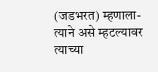(जडभरत) म्हणाला- त्याने असे म्हटल्यावर त्याच्या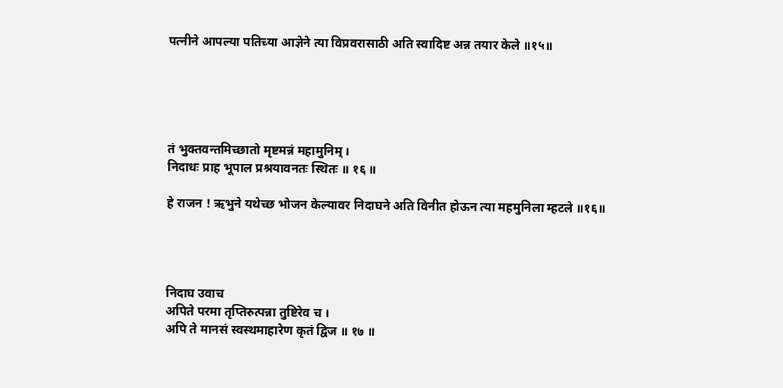पत्नीने आपल्या पतिच्या आज्ञेने त्या विप्रवरासाठी अति स्वादिष्ट अन्न तयार केले ॥१५॥





तं भुक्तवन्तमिच्छातो मृष्टमन्नं महामुनिम् ।
निदाधः प्राह भूपाल प्रश्रयावनतः स्थितः ॥ १६ ॥

हे राजन ! ऋभुने यथेच्छ भोजन केल्यावर निदाघने अति विनीत होऊन त्या महमुनिला म्हटले ॥१६॥




निदाघ उवाच
अपिते परमा तृप्तिरुत्पन्ना तुष्टिरेव च ।
अपि ते मानसं स्वस्थमाहारेण कृतं द्विज ॥ १७ ॥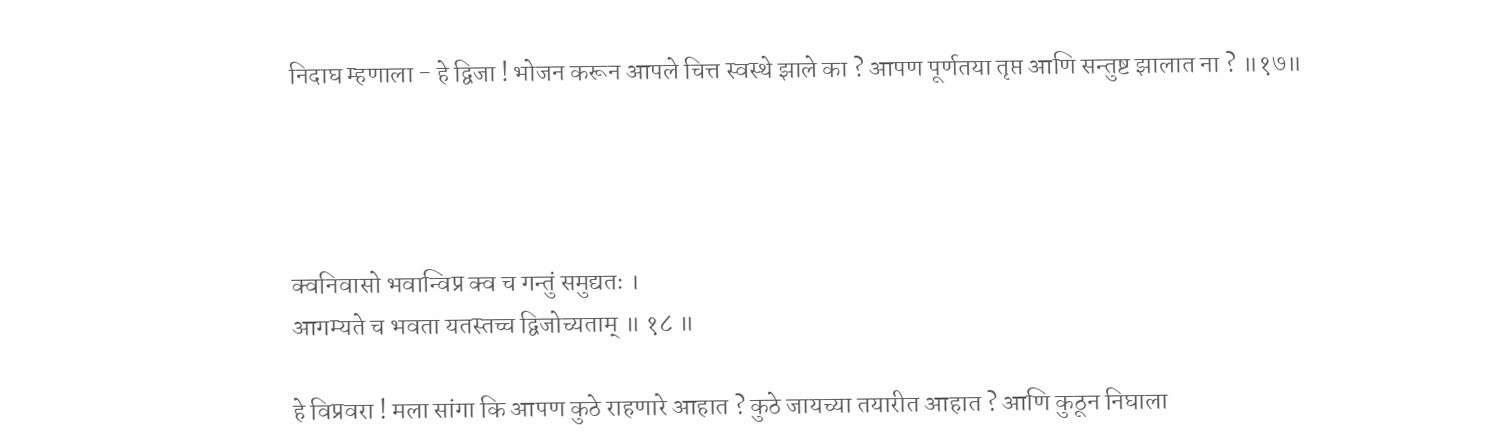निदाघ म्हणाला - हे द्विजा ! भोजन करून आपले चित्त स्वस्थे झाले का ? आपण पूर्णतया तृप्त आणि सन्तुष्ट झालात ना ? ॥१७॥




क्वनिवासो भवान्विप्र क्व च गन्तुं समुद्यतः ।
आगम्यते च भवता यतस्तच्च द्विजोच्यताम् ॥ १८ ॥

हे विप्रवरा ! मला सांगा कि आपण कुठे राहणारे आहात ? कुठे जायच्या तयारीत आहात ? आणि कुठून निघाला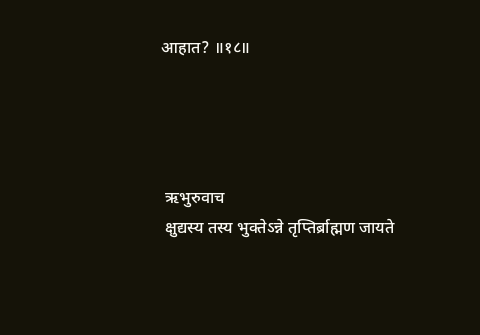आहात? ॥१८॥




 ऋभुरुवाच
 क्षुद्यस्य तस्य भुक्तेऽन्ने तृप्तिर्ब्राह्मण जायते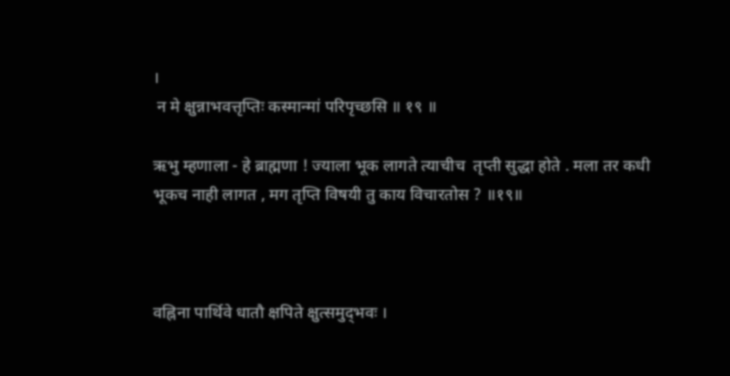।
 न मे क्षुन्नाभवत्तृप्तिः कस्मान्मां परिपृच्छसि ॥ १९ ॥

ऋभु म्हणाला - हे ब्राह्मणा ! ज्याला भूक लागते त्याचीच  तृप्ती सुद्धा होते . मला तर कधी भूकच नाही लागत , मग तृप्ति विषयी तु काय विचारतोस ? ॥१९॥



वह्निना पार्थिवे धातौ क्षपिते क्षुत्समुद्‍भवः ।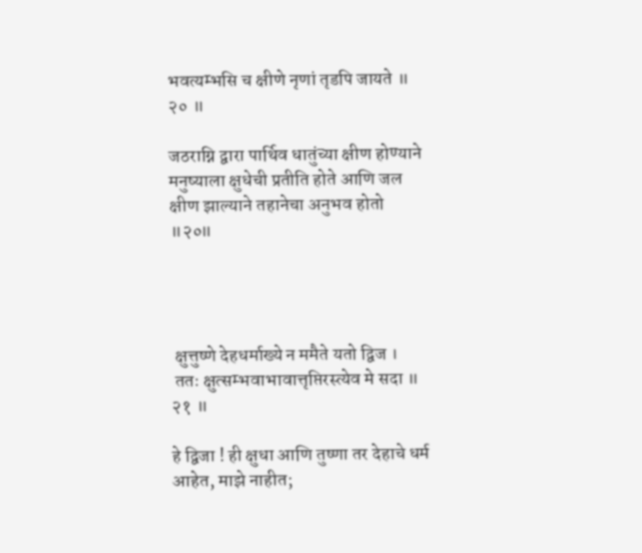भवत्यम्भसि च क्षीणे नृणां तृडपि जायते ॥ २० ॥

जठराग्नि द्वारा पार्थिव धातुंच्या क्षीण होण्याने मनुष्याला क्षुधेची प्रतीति होते आणि जल क्षीण झाल्याने तहानेचा अनुभव होतो ॥२०॥




 क्षुत्तुष्णे देहधर्माख्ये न ममैते यतो द्विज ।
 ततः क्षुत्सम्भवाभावात्तृप्तिरस्त्येव मे सदा ॥ २१ ॥

हे द्विजा ! ही क्षुधा आणि तुष्णा तर देहाचे धर्म आहेत, माझे नाहीत;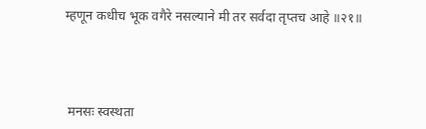म्हणून कधीच भूक वगैरे नसल्याने मी तर सर्वदा तृप्तच आहे ॥२१॥




 मनसः स्वस्थता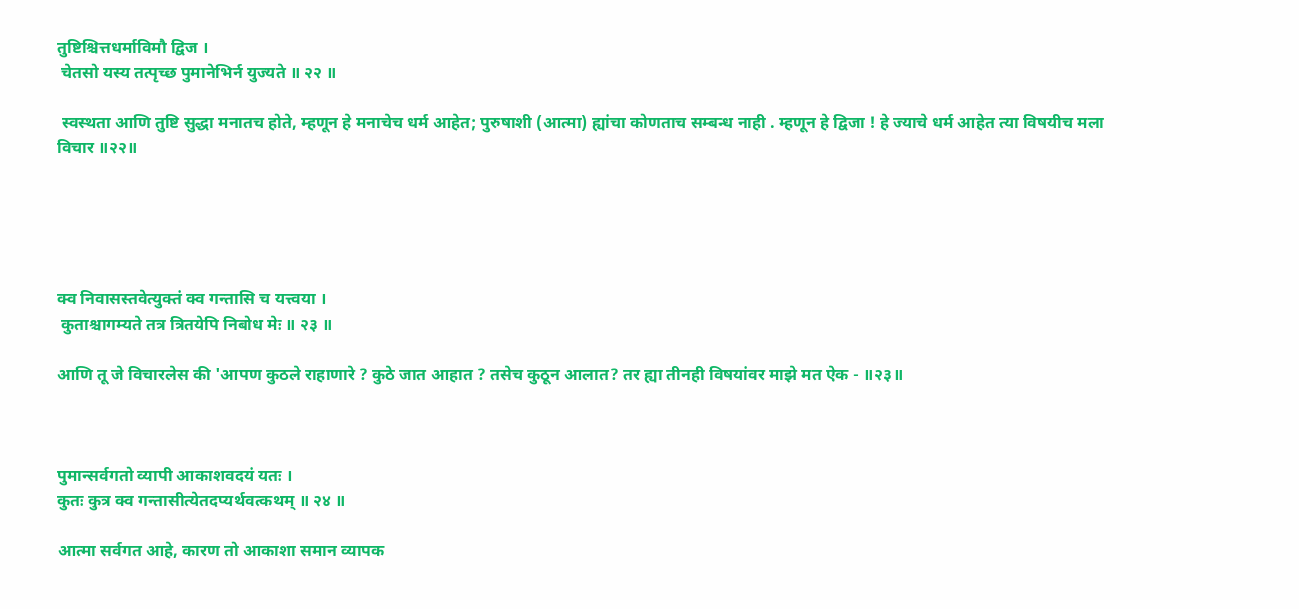तुष्टिश्चित्तधर्माविमौ द्विज ।
 चेतसो यस्य तत्पृच्छ पुमानेभिर्न युज्यते ॥ २२ ॥

 स्वस्थता आणि तुष्टि सुद्धा मनातच होते, म्हणून हे मनाचेच धर्म आहेत; पुरुषाशी (आत्मा) ह्यांचा कोणताच सम्बन्ध नाही . म्हणून हे द्विजा ! हे ज्याचे धर्म आहेत त्या विषयीच मला विचार ॥२२॥





क्व निवासस्तवेत्युक्तं क्व गन्तासि च यत्त्वया ।
 कुताश्चागम्यते तत्र त्रितयेपि निबोध मेः ॥ २३ ॥

आणि तू जे विचारलेस की 'आपण कुठले राहाणारे ? कुठे जात आहात ? तसेच कुठून आलात? तर ह्या तीनही विषयांवर माझे मत ऐक - ॥२३॥



पुमान्सर्वगतो व्यापी आकाशवदयं यतः ।
कुतः कुत्र क्व गन्तासीत्येतदप्यर्थवत्कथम् ॥ २४ ॥

आत्मा सर्वगत आहे, कारण तो आकाशा समान व्यापक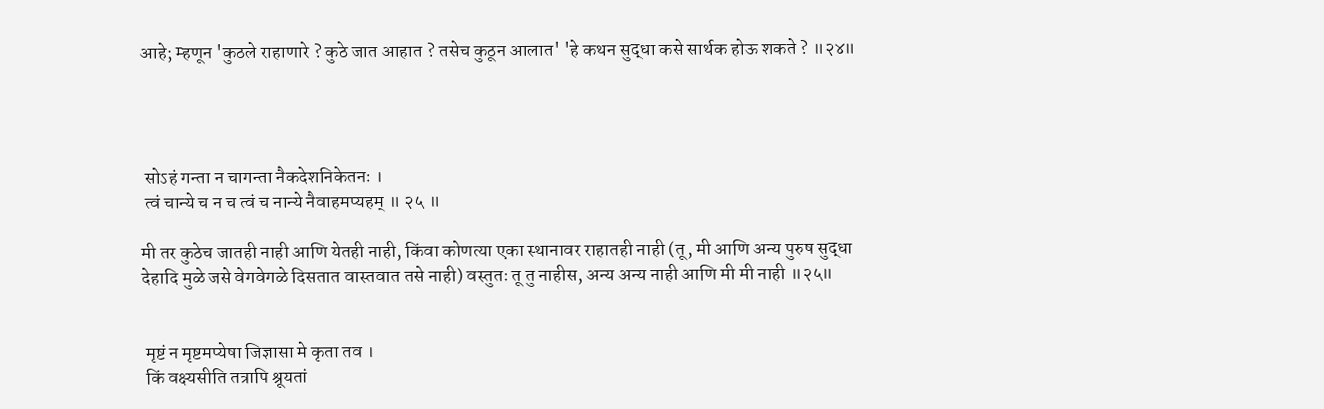आहे; म्हणून 'कुठले राहाणारे ? कुठे जात आहात ? तसेच कुठून आलात' 'हे कथन सुद्धा कसे सार्थक होऊ शकते ? ॥२४॥




 सोऽहं गन्ता न चागन्ता नैकदेशनिकेतनः ।
 त्वं चान्ये च न च त्वं च नान्ये नैवाहमप्यहम् ॥ २५ ॥

मी तर कुठेच जातही नाही आणि येतही नाही, किंवा कोणत्या एका स्थानावर राहातही नाही (तू, मी आणि अन्य पुरुष सुद्धा देहादि मुळे जसे वेगवेगळे दिसतात वास्तवात तसे नाही) वस्तुतः तू तु नाहीस, अन्य अन्य नाही आणि मी मी नाही ॥२५॥


 मृष्टं न मृष्टमप्येषा जिज्ञासा मे कृता तव ।
 किं वक्ष्यसीति तत्रापि श्रूयतां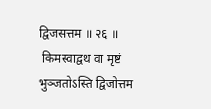द्विजसत्तम ॥ २६ ॥
 किमस्वाद्वथ वा मृष्टं भुञ्जतोऽस्ति द्विजोत्तम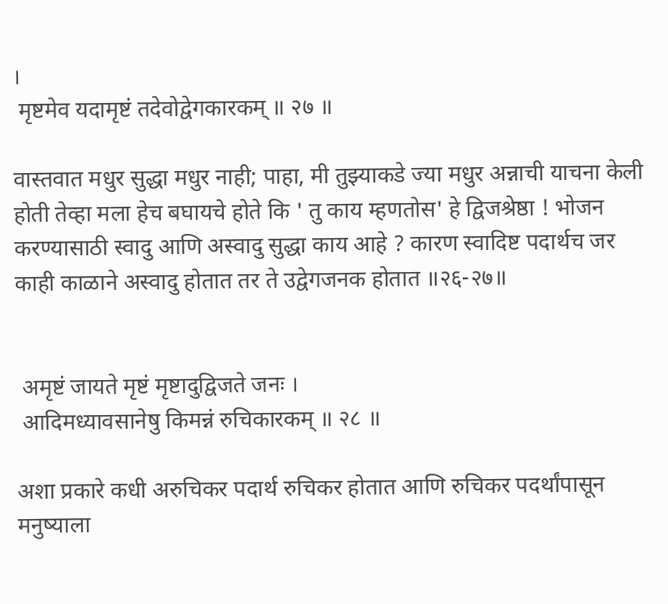।
 मृष्टमेव यदामृष्टं तदेवोद्वेगकारकम् ॥ २७ ॥

वास्तवात मधुर सुद्धा मधुर नाही; पाहा, मी तुझ्याकडे ज्या मधुर अन्नाची याचना केली होती तेव्हा मला हेच बघायचे होते कि ' तु काय म्हणतोस' हे द्विजश्रेष्ठा ! भोजन करण्यासाठी स्वादु आणि अस्वादु सुद्धा काय आहे ? कारण स्वादिष्ट पदार्थच जर काही काळाने अस्वादु होतात तर ते उद्वेगजनक होतात ॥२६-२७॥


 अमृष्टं जायते मृष्टं मृष्टादुद्विजते जनः ।
 आदिमध्यावसानेषु किमन्नं रुचिकारकम् ॥ २८ ॥

अशा प्रकारे कधी अरुचिकर पदार्थ रुचिकर होतात आणि रुचिकर पदर्थांपासून मनुष्याला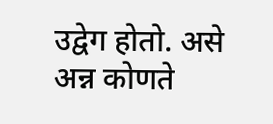उद्वेग होतो. असे अन्न कोणते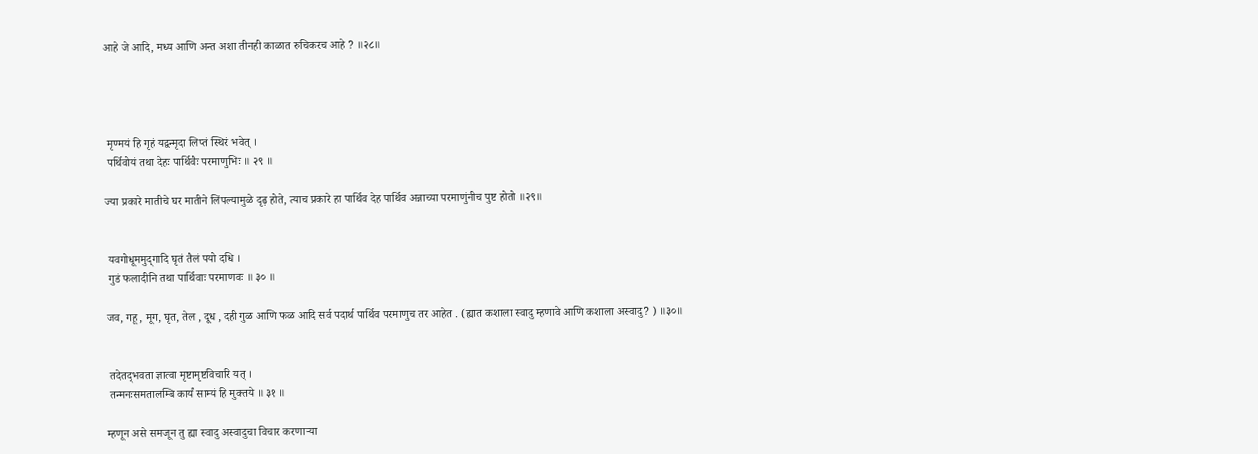आहे जे आदि, मध्य आणि अन्त अशा तीनही काळात रुचिकरच आहे ? ॥२८॥




 मृण्मयं हि गृहं यद्वन्मृदा लिप्तं स्थिरं भवेत् ।
 पर्थिवोयं तथा देहः पार्थिवैः परमाणुभिः ॥ २९ ॥

ज्या प्रकारे मातीचे घर मातीने लिंपल्यामुळे दृढ़ होते, त्याच प्रकारे हा पार्थिव देह पार्थिव अन्नाच्या परमाणुंनीच पुष्ट होतो ॥२९॥


 यवगोधूममुद्‍गादि घृतं तैलं पयो दधि ।
 गुडं फलादीनि तथा पार्थिवाः परमाणवः ॥ ३० ॥

जव, गहू, मूग, घृत, तेल , दूध , दही गुळ आणि फळ आदि सर्व पदार्थ पार्थिव परमाणुच तर आहेत . (ह्यात कशाला स्वादु म्हणावे आणि कशाला अस्वादु? ) ॥३०॥


 तदेतद्‍भवता ज्ञात्वा मृष्टामृष्टविचारि यत् ।
 तन्मनःसमतालम्बि कार्यं साम्यं हि मुक्तये ॥ ३१ ॥

म्हणून असे समजून तु ह्या स्वादु अस्वादुचा विचार करणार्‍या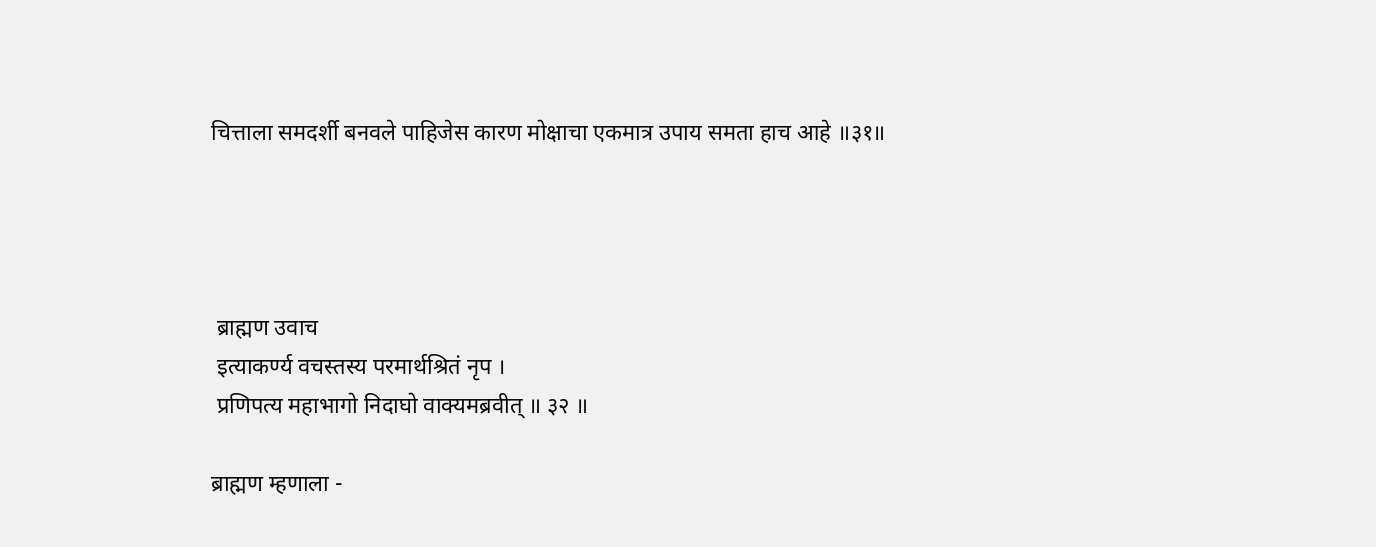चित्ताला समदर्शी बनवले पाहिजेस कारण मोक्षाचा एकमात्र उपाय समता हाच आहे ॥३१॥




 ब्राह्मण उवाच
 इत्याकर्ण्य वचस्तस्य परमार्थश्रितं नृप ।
 प्रणिपत्य महाभागो निदाघो वाक्यमब्रवीत् ॥ ३२ ॥

ब्राह्मण म्हणाला -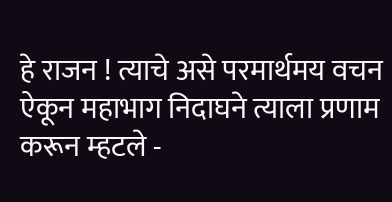हे राजन ! त्याचे असे परमार्थमय वचन ऐकून महाभाग निदाघने त्याला प्रणाम करून म्हटले -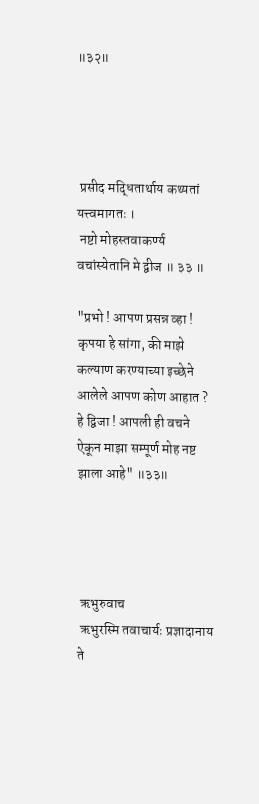॥३२॥




 प्रसीद मद्धितार्थाय कथ्यतां यत्त्वमागतः ।
 नष्टो मोहस्तवाकर्ण्य वचांस्येतानि मे द्वीज ॥ ३३ ॥

"प्रभो ! आपण प्रसन्न व्हा ! कृपया हे सांगा, की माझे कल्याण करण्याच्या इच्छेने आलेले आपण कोण आहात ? हे द्विजा ! आपली ही वचने ऐकून माझा सम्पूर्ण मोह नष्ट झाला आहे" ॥३३॥




 ऋभुरुवाच
 ऋभुरस्मि तवाचार्यः प्रज्ञादानाय ते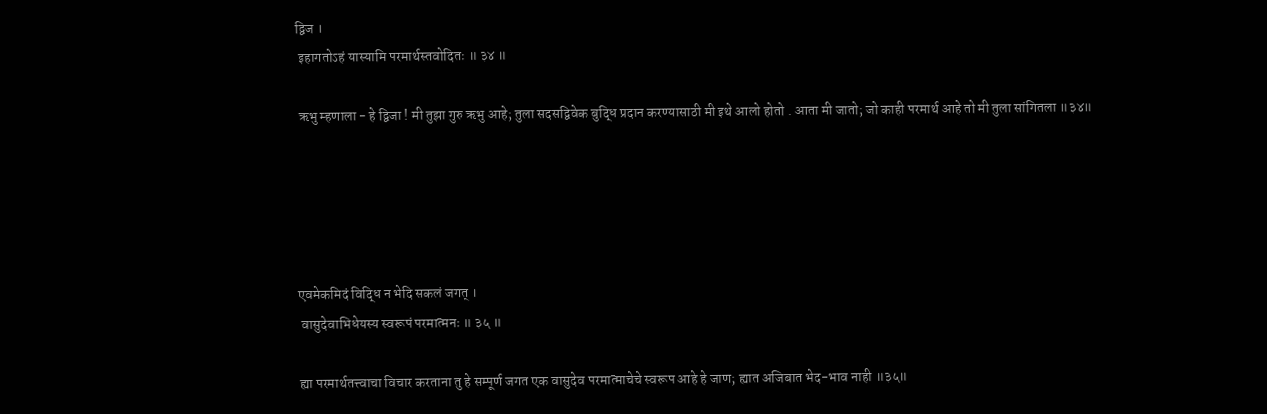द्विज ।
 इहागतोऽहं यास्यामि परमार्थस्तवोदितः ॥ ३४ ॥

 ऋभु म्हणाला - हे द्विजा ! मी तुझा गुरु ऋभु आहे; तुला सदसद्विवेक बुद्धि प्रदान करण्यासाठी मी इथे आलो होतो . आता मी जातो; जो काही परमार्थ आहे तो मी तुला सांगितला ॥३४॥





एवमेकमिदं विद्धि न भेदि सकलं जगत् ।
 वासुदेवाभिधेयस्य स्वरूपं परमात्मनः ॥ ३५ ॥

ह्या परमार्थतत्त्वाचा विचार करताना तु हे सम्पूर्ण जगत एक वासुदेव परमात्माचेचे स्वरूप आहे हे जाण; ह्यात अजिबात भेद-भाव नाही ॥३५॥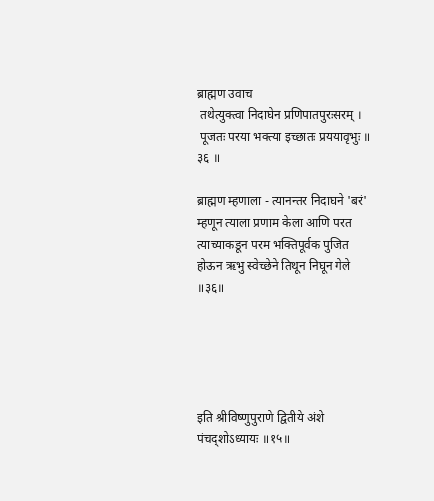ब्राह्मण उवाच
 तथेत्युक्त्वा निदाघेन प्रणिपातपुरःसरम् ।
 पूजतः परया भक्त्या इच्छातः प्रययावृभुः ॥ ३६ ॥

ब्राह्मण म्हणाला - त्यानन्तर निदाघने 'बरं' म्हणून त्याला प्रणाम केला आणि परत त्याच्याकडून परम भक्तिपूर्वक पुजित होऊन ऋभु स्वेच्छेने तिथून निघून गेले ॥३६॥





इति श्रीविष्णुपुराणे द्वितीये अंशे पंचद्शोऽध्यायः ॥१५॥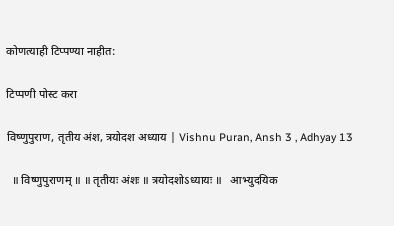कोणत्याही टिप्पण्‍या नाहीत:

टिप्पणी पोस्ट करा

विष्णुपुराण, तृतीय अंश, त्रयोदश अध्याय | Vishnu Puran, Ansh 3 , Adhyay 13

  ॥ विष्णुपुराणम् ॥ ॥ तृतीयः अंशः ॥ त्रयोदशोऽध्यायः ॥   आभ्युदयिक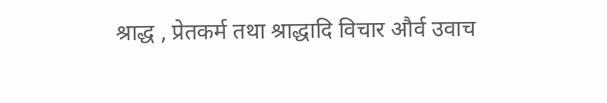श्राद्ध , प्रेतकर्म तथा श्राद्धादि विचार और्व उवाच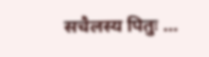सचैलस्य पितुः ...